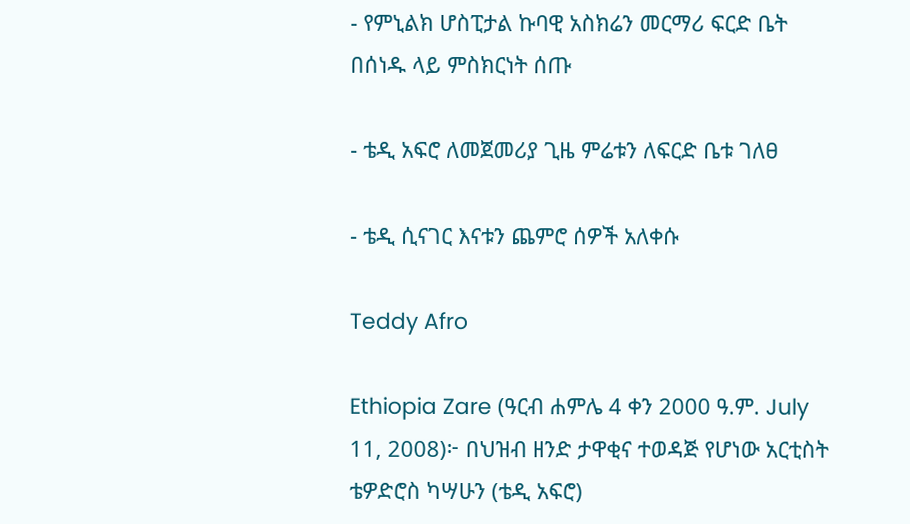- የምኒልክ ሆስፒታል ኩባዊ አስክሬን መርማሪ ፍርድ ቤት በሰነዱ ላይ ምስክርነት ሰጡ

- ቴዲ አፍሮ ለመጀመሪያ ጊዜ ምሬቱን ለፍርድ ቤቱ ገለፀ

- ቴዲ ሲናገር እናቱን ጨምሮ ሰዎች አለቀሱ

Teddy Afro

Ethiopia Zare (ዓርብ ሐምሌ 4 ቀን 2000 ዓ.ም. July 11, 2008)፦ በህዝብ ዘንድ ታዋቂና ተወዳጅ የሆነው አርቲስት ቴዎድሮስ ካሣሁን (ቴዲ አፍሮ)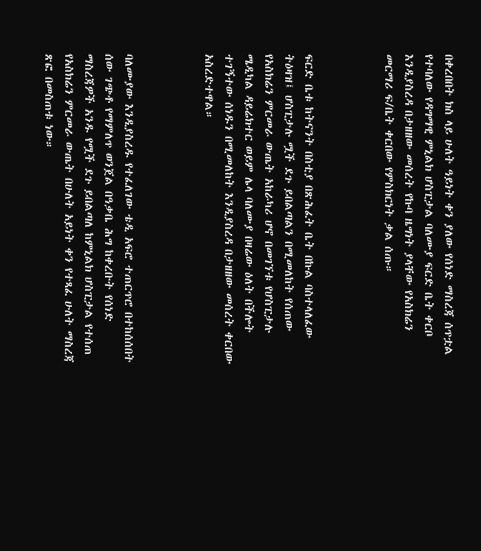በቀረበበት ክስ ላይ ሁለት ዓይነት ቀን ያለው የሰነድ ማስረጃ ሰጥቷል የተባለው የዳግማዊ ምኒልክ ሆስፒታል ባለሙያ ፍርድ ቤት ቀርቦ እንዲያስረዳ በታዘዘው መሰረት የኩባ ዜግነት ያላቸው የአስክሬን መርማሪ ፍ/ቤት ቀርበው የምስክርነት ቃል ሰጡ።



ፍርድ ቤቱ ከትናንት በስቲያ በጽሕፈት ቤት በኩል ባስተላለፈው ትዕዛዝ፤ ሆስፒታሉ ሟች ደጉ ይበልጣልን በሚመለከት የሰጠው የአስክሬን ምርመራ ውጤት አከራካሪ ሆኖ በመገኘቱ የሆስፒታሉ ሜዲካል ዳይሬክተር ወይም ሌላ ባለሙያ በዛሬው ዕለት በችሎት ተገኝተው ሰነዱን በሚመለከት እንዲያስረዳ በታዘዘው መሰረት ቀርበው አስረድተዋል።



ባለሙያው እንዲያስረዱ የተፈለገው ቴዲ አፍሮ ተጠርጥሮ በተከሰሰበት ሰው ገጭቶ የማምለጥ ወንጀል በዓቃቤ ሕግ ከቀረቡት የሰነድ ማስረጃዎች አንዱ የሟች ደጉ ይበልጣለ ከምኒልክ ሆስፒታል የተሰጠ የአስክሬን ምርመራ ውጤት በሁለት አይነት ቀን የተጻፈ ሁለት ማስረጃ ጽፎ በመስጠቱ ነው።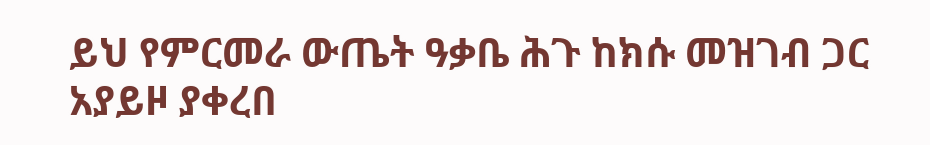ይህ የምርመራ ውጤት ዓቃቤ ሕጉ ከክሱ መዝገብ ጋር አያይዞ ያቀረበ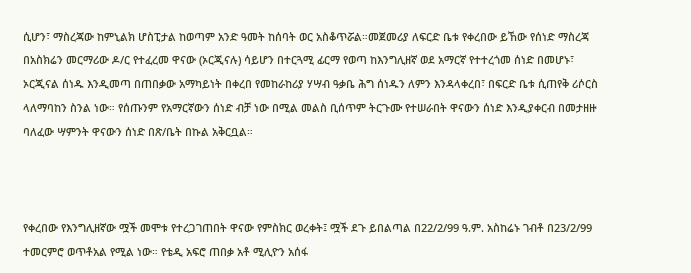ሲሆን፣ ማስረጃው ከምኒልክ ሆስፒታል ከወጣም አንድ ዓመት ከሰባት ወር አስቆጥሯል።መጀመሪያ ለፍርድ ቤቱ የቀረበው ይኸው የሰነድ ማስረጃ በአስክሬን መርማሪው ዶ/ር የተፈረመ ዋናው (ኦርጂናሉ) ሳይሆን በተርጓሚ ፊርማ የወጣ ከእንግሊዘኛ ወደ አማርኛ የተተረጎመ ሰነድ በመሆኑ፣ ኦርጂናል ሰነዱ እንዲመጣ በጠበቃው አማካይነት በቀረበ የመከራከሪያ ሃሣብ ዓቃቤ ሕግ ሰነዱን ለምን እንዳላቀረበ፣ በፍርድ ቤቱ ሲጠየቅ ሪሶርስ ላለማባከን ስንል ነው። የሰጡንም የአማርኛውን ሰነድ ብቻ ነው በሚል መልስ ቢሰጥም ትርጉሙ የተሠራበት ዋናውን ሰነድ እንዲያቀርብ በመታዘዙ ባለፈው ሣምንት ዋናውን ሰነድ በጽ/ቤት በኩል አቅርቧል።



የቀረበው የእንግሊዘኛው ሟች መሞቱ የተረጋገጠበት ዋናው የምስክር ወረቀት፤ ሟች ደጉ ይበልጣል በ22/2/99 ዓ.ም. አስከሬኑ ገብቶ በ23/2/99 ተመርምሮ ወጥቶአል የሚል ነው። የቴዲ አፍሮ ጠበቃ አቶ ሚሊዮን አሰፋ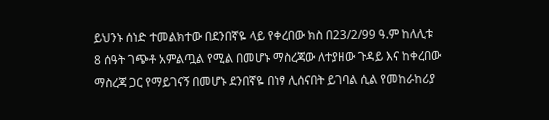ይህንኑ ሰነድ ተመልክተው በደንበኛዬ ላይ የቀረበው ክስ በ23/2/99 ዓ.ም ከለሊቱ 8 ሰዓት ገጭቶ አምልጧል የሚል በመሆኑ ማስረጃው ለተያዘው ጉዳይ እና ከቀረበው ማስረጃ ጋር የማይገናኝ በመሆኑ ደንበኛዬ በነፃ ሊሰናበት ይገባል ሲል የመከራከሪያ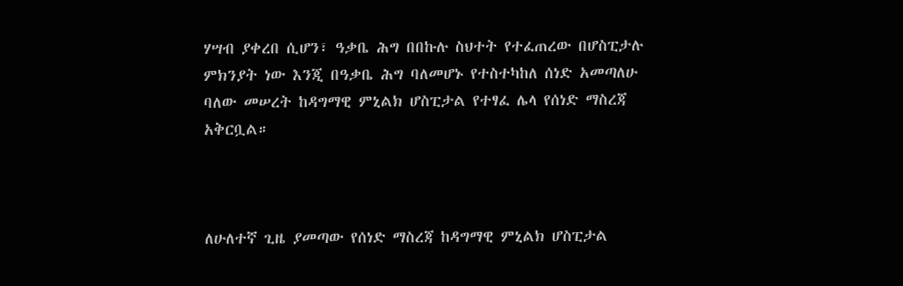ሃሣብ ያቀረበ ሲሆን፣ ዓቃቤ ሕግ በበኩሉ ስህተት የተፈጠረው በሆስፒታሉ ምክንያት ነው እንጂ በዓቃቤ ሕግ ባለመሆኑ የተስተካከለ ሰነድ አመጣለሁ ባለው መሠረት ከዳግማዊ ምኒልክ ሆስፒታል የተፃፈ ሌላ የሰነድ ማስረጃ አቅርቧል።



ለሁለተኛ ጊዜ ያመጣው የሰነድ ማስረጃ ከዳግማዊ ምኒልክ ሆስፒታል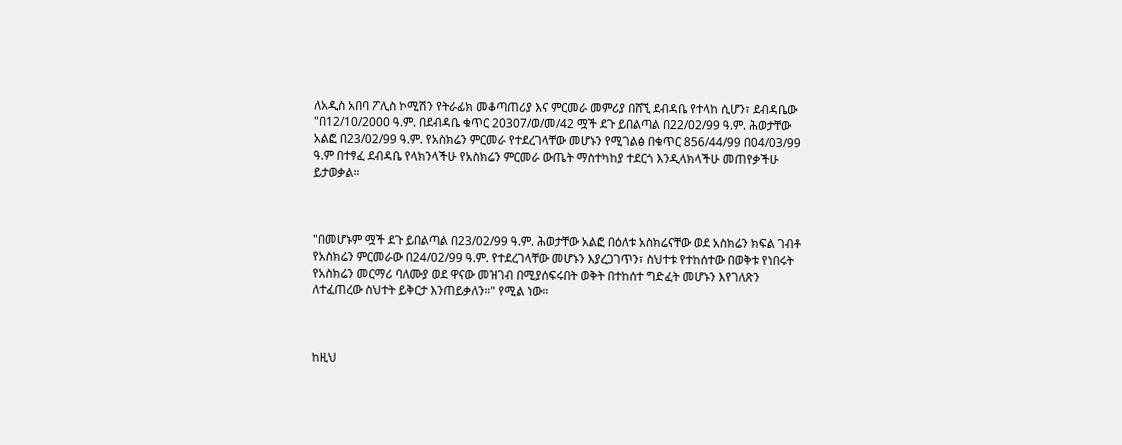ለአዲስ አበባ ፖሊስ ኮሚሽን የትራፊክ መቆጣጠሪያ እና ምርመራ መምሪያ በሸኚ ደብዳቤ የተላከ ሲሆን፣ ደብዳቤው "በ12/10/2000 ዓ.ም. በደብዳቤ ቁጥር 20307/ወ/መ/42 ሟች ደጉ ይበልጣል በ22/02/99 ዓ.ም. ሕወታቸው አልፎ በ23/02/99 ዓ.ም. የአስክሬን ምርመራ የተደረገላቸው መሆኑን የሚገልፅ በቁጥር 856/44/99 በ04/03/99 ዓ.ም በተፃፈ ደብዳቤ የላክንላችሁ የአስክሬን ምርመራ ውጤት ማስተካከያ ተደርጎ እንዲላክላችሁ መጠየቃችሁ ይታወቃል።



"በመሆኑም ሟች ደጉ ይበልጣል በ23/02/99 ዓ.ም. ሕወታቸው አልፎ በዕለቱ አስክሬናቸው ወደ አስክሬን ክፍል ገብቶ የአስክሬን ምርመራው በ24/02/99 ዓ.ም. የተደረገላቸው መሆኑን እያረጋገጥን፣ ስህተቱ የተከሰተው በወቅቱ የነበሩት የአስክሬን መርማሪ ባለሙያ ወደ ዋናው መዝገብ በሚያሰፍሩበት ወቅት በተከሰተ ግድፈት መሆኑን እየገለጽን ለተፈጠረው ስህተት ይቅርታ እንጠይቃለን።" የሚል ነው።



ከዚህ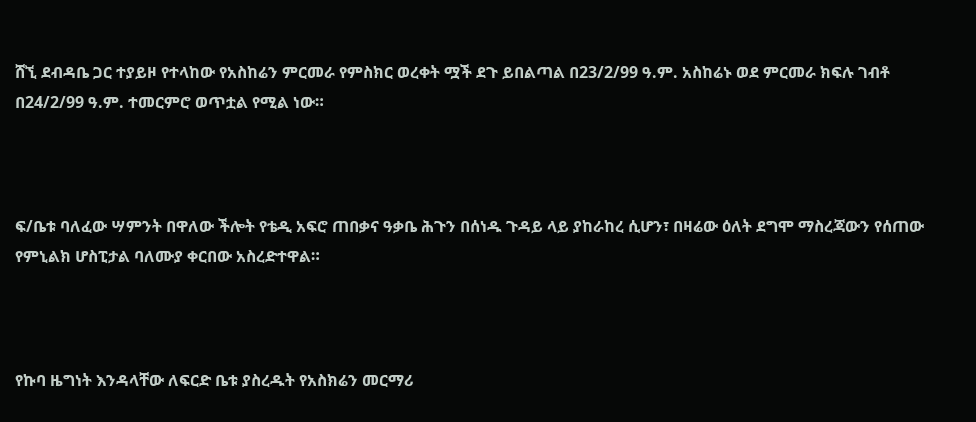ሸኚ ደብዳቤ ጋር ተያይዞ የተላከው የአስከሬን ምርመራ የምስክር ወረቀት ሟች ደጉ ይበልጣል በ23/2/99 ዓ.ም. አስከሬኑ ወደ ምርመራ ክፍሉ ገብቶ በ24/2/99 ዓ.ም. ተመርምሮ ወጥቷል የሚል ነው።



ፍ/ቤቱ ባለፈው ሣምንት በዋለው ችሎት የቴዲ አፍሮ ጠበቃና ዓቃቤ ሕጉን በሰነዱ ጉዳይ ላይ ያከራከረ ሲሆን፣ በዛሬው ዕለት ደግሞ ማስረጃውን የሰጠው የምኒልክ ሆስፒታል ባለሙያ ቀርበው አስረድተዋል።



የኩባ ዜግነት እንዳላቸው ለፍርድ ቤቱ ያስረዱት የአስክሬን መርማሪ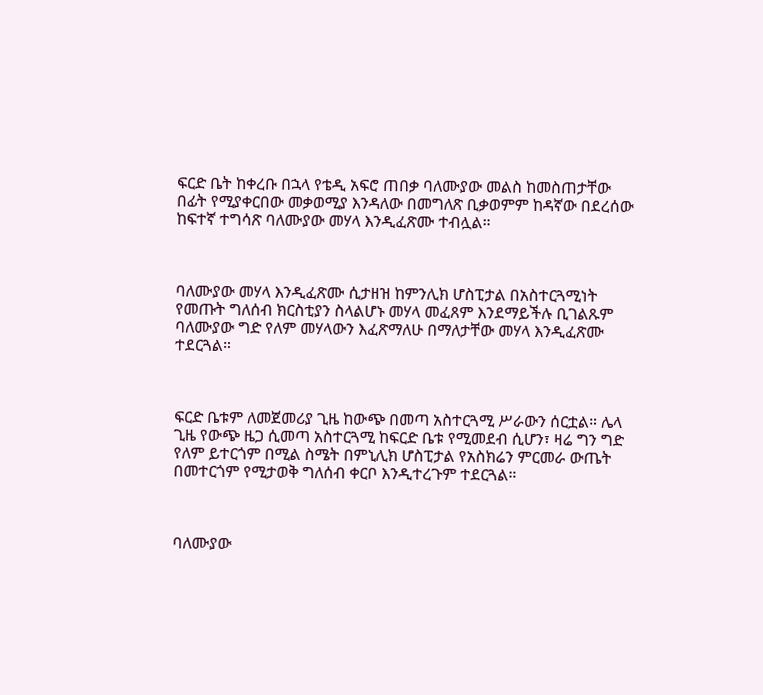ፍርድ ቤት ከቀረቡ በኋላ የቴዲ አፍሮ ጠበቃ ባለሙያው መልስ ከመስጠታቸው በፊት የሚያቀርበው መቃወሚያ እንዳለው በመግለጽ ቢቃወምም ከዳኛው በደረሰው ከፍተኛ ተግሳጽ ባለሙያው መሃላ እንዲፈጽሙ ተብሏል።



ባለሙያው መሃላ እንዲፈጽሙ ሲታዘዝ ከምንሊክ ሆስፒታል በአስተርጓሚነት የመጡት ግለሰብ ክርስቲያን ስላልሆኑ መሃላ መፈጸም እንደማይችሉ ቢገልጹም ባለሙያው ግድ የለም መሃላውን እፈጽማለሁ በማለታቸው መሃላ እንዲፈጽሙ ተደርጓል።



ፍርድ ቤቱም ለመጀመሪያ ጊዜ ከውጭ በመጣ አስተርጓሚ ሥራውን ሰርቷል። ሌላ ጊዜ የውጭ ዜጋ ሲመጣ አስተርጓሚ ከፍርድ ቤቱ የሚመደብ ሲሆን፣ ዛሬ ግን ግድ የለም ይተርጎም በሚል ስሜት በምኒሊክ ሆስፒታል የአስክሬን ምርመራ ውጤት በመተርጎም የሚታወቅ ግለሰብ ቀርቦ እንዲተረጉም ተደርጓል።



ባለሙያው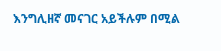እንግሊዘኛ መናገር አይችሉም በሚል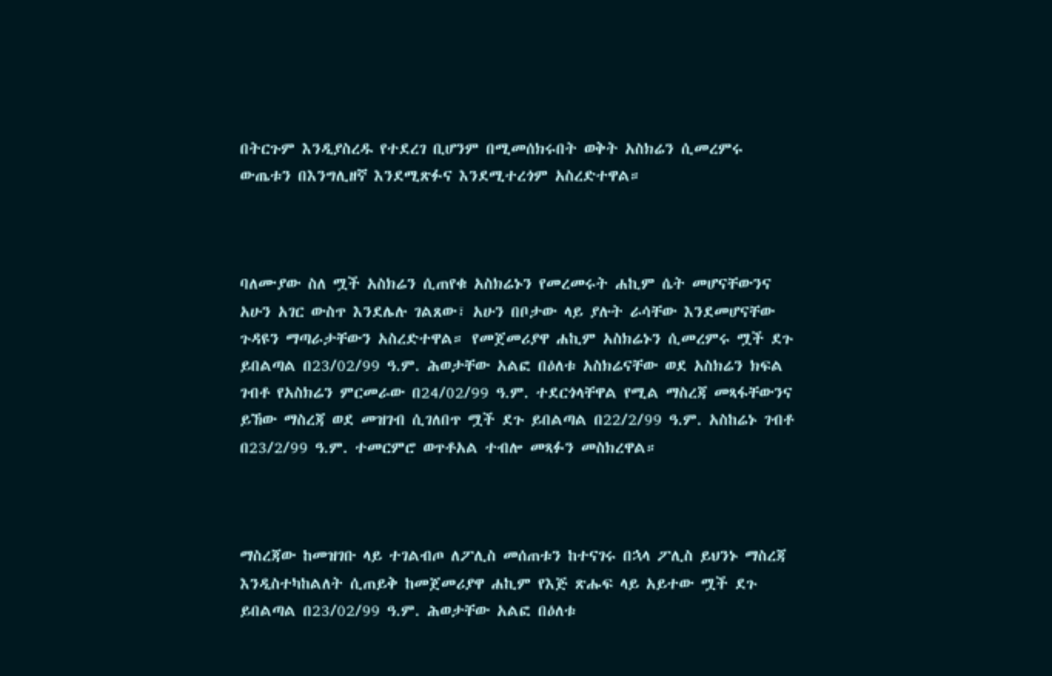በትርጉም እንዲያስረዱ የተደረገ ቢሆንም በሚመሰክሩበት ወቅት አስክሬን ሲመረምሩ ውጤቱን በእንግሊዘኛ እንደሚጽፉና እንደሚተረጎም አስረድተዋል።



ባለሙያው ስለ ሟች አስክሬን ሲጠየቁ አስክሬኑን የመረመሩት ሐኪም ሴት መሆናቸውንና አሁን አገር ውስጥ እንደሌሉ ገልጸው፣ አሁን በቦታው ላይ ያሉት ራሳቸው እንደመሆናቸው ጉዳዩን ማጣራታቸውን አስረድተዋል። የመጀመሪያዋ ሐኪም አስክሬኑን ሲመረምሩ ሟች ደጉ ይበልጣል በ23/02/99 ዓ.ም. ሕወታቸው አልፎ በዕለቱ አስክሬናቸው ወደ አስክሬን ክፍል ገብቶ የአስክሬን ምርመራው በ24/02/99 ዓ.ም. ተደርጎላቸዋል የሚል ማስረጃ መጻፋቸውንና ይኸው ማስረጃ ወደ መዝገብ ሲገለበጥ ሟች ደጉ ይበልጣል በ22/2/99 ዓ.ም. አስከሬኑ ገብቶ በ23/2/99 ዓ.ም. ተመርምሮ ወጥቶአል ተብሎ መጻፉን መስክረዋል።



ማስረጃው ከመዝገቡ ላይ ተገልብጦ ለፖሊስ መሰጠቱን ከተናገሩ በኋላ ፖሊስ ይህንኑ ማስረጃ እንዲስተካከልለት ሲጠይቅ ከመጀመሪያዋ ሐኪም የእጅ ጽሑፍ ላይ አይተው ሟች ደጉ ይበልጣል በ23/02/99 ዓ.ም. ሕወታቸው አልፎ በዕለቱ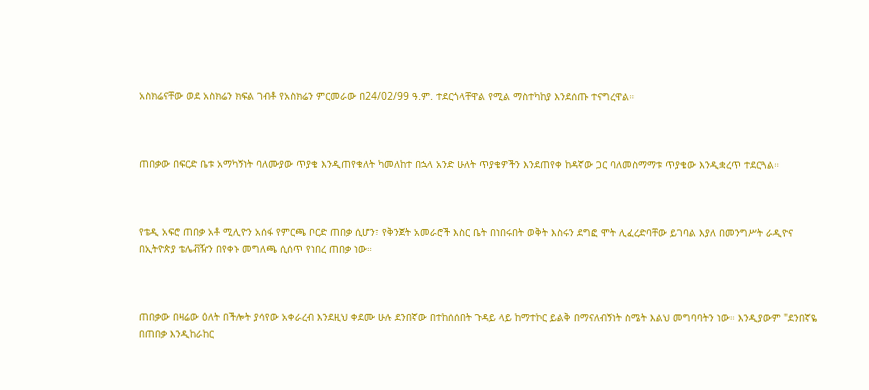አስክሬናቸው ወደ አስክሬን ክፍል ገብቶ የአስክሬን ምርመራው በ24/02/99 ዓ.ም. ተደርጎላቸዋል የሚል ማስተካከያ እንደሰጡ ተናግረዋል።



ጠበቃው በፍርድ ቤቱ አማካኝነት ባለሙያው ጥያቄ እንዲጠየቁለት ካመለከተ በኋላ አንድ ሁለት ጥያቄዎችን እንደጠየቀ ከዳኛው ጋር ባለመስማማቱ ጥያቄው እንዲቋረጥ ተደርጓል።



የቴዲ አፍሮ ጠበቃ አቶ ሚሊዮን አሰፋ የምርጫ ቦርድ ጠበቃ ሲሆን፣ የቅንጀት አመራሮች እስር ቤት በነበሩበት ወቅት እስሩን ደግፎ ሞት ሊፈረድባቸው ይገባል እያለ በመንግሥት ራዲዮና በኢትዮጵያ ቴሌቭዥን በየቀኑ መግለጫ ሲሰጥ የነበረ ጠበቃ ነው።



ጠበቃው በዛሬው ዕለት በችሎት ያሳየው አቀራረብ እንደዚህ ቀደሙ ሁሉ ደንበኛው በተከሰሰበት ጉዳይ ላይ ከማተኮር ይልቅ በማናለብኝነት ስሜት እልህ መግባባትን ነው። እንዲያውም "ደንበኛዬ በጠበቃ እንዲከራከር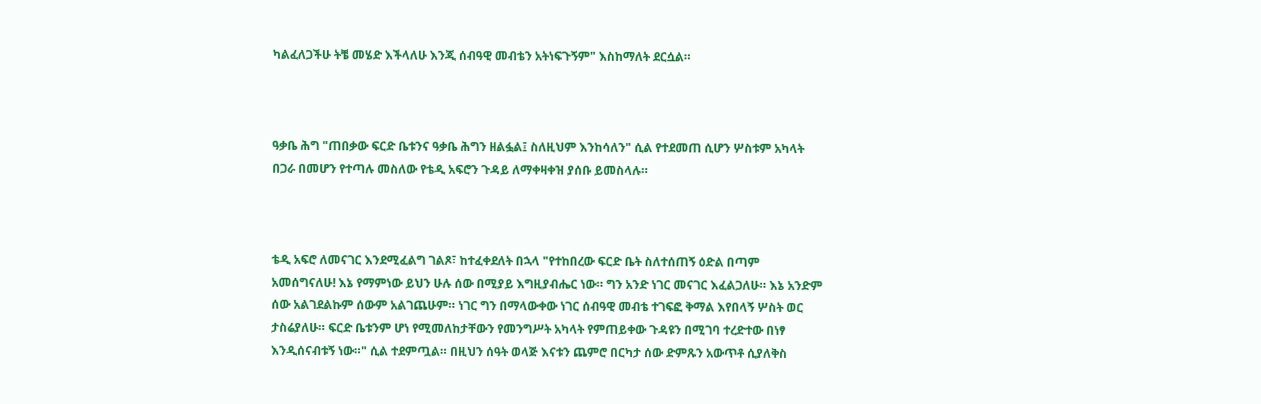ካልፈለጋችሁ ትቼ መሄድ እችላለሁ እንጂ ሰብዓዊ መብቴን አትነፍጉኝም" እስከማለት ደርሷል።



ዓቃቤ ሕግ "ጠበቃው ፍርድ ቤቱንና ዓቃቤ ሕግን ዘልፏል፤ ስለዚህም እንከሳለን" ሲል የተደመጠ ሲሆን ሦስቱም አካላት በጋራ በመሆን የተጣሉ መስለው የቴዲ አፍሮን ጉዳይ ለማቀዛቀዝ ያሰቡ ይመስላሉ።



ቴዲ አፍሮ ለመናገር እንደሚፈልግ ገልጾ፣ ከተፈቀደለት በኋላ "የተከበረው ፍርድ ቤት ስለተሰጠኝ ዕድል በጣም አመሰግናለሁ! እኔ የማምነው ይህን ሁሉ ሰው በሚያይ እግዚያብሔር ነው። ግን አንድ ነገር መናገር እፈልጋለሁ። እኔ አንድም ሰው አልገደልኩም ሰውም አልገጨሁም። ነገር ግን በማላውቀው ነገር ሰብዓዊ መብቴ ተገፍፎ ቅማል እየበላኝ ሦስት ወር ታስሬያለሁ። ፍርድ ቤቱንም ሆነ የሚመለከታቸውን የመንግሥት አካላት የምጠይቀው ጉዳዩን በሚገባ ተረድተው በነፃ እንዲሰናብቱኝ ነው።" ሲል ተደምጧል። በዚህን ሰዓት ወላጅ እናቱን ጨምሮ በርካታ ሰው ድምጹን አውጥቶ ሲያለቅስ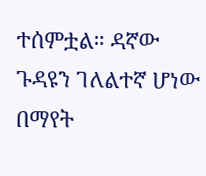ተሰምቷል። ዳኛው ጉዳዩን ገለልተኛ ሆነው በማየት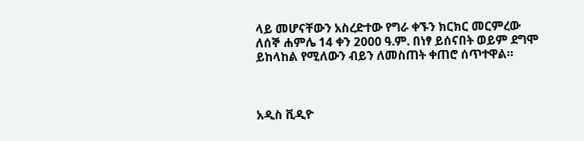ላይ መሆናቸውን አስረድተው የግራ ቀኙን ክርክር መርምረው ለሰኞ ሐምሌ 14 ቀን 2000 ዓ.ም. በነፃ ይሰናበት ወይም ደግሞ ይከላከል የሚለውን ብይን ለመስጠት ቀጠሮ ሰጥተዋል።



አዲስ ቪዲዮ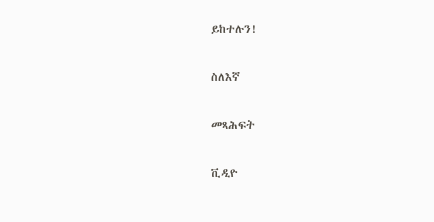ይከተሉን!

ስለእኛ

መጻሕፍት

ቪዲዮ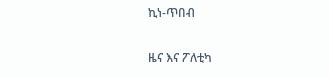ኪነ-ጥበብ

ዜና እና ፖለቲካ